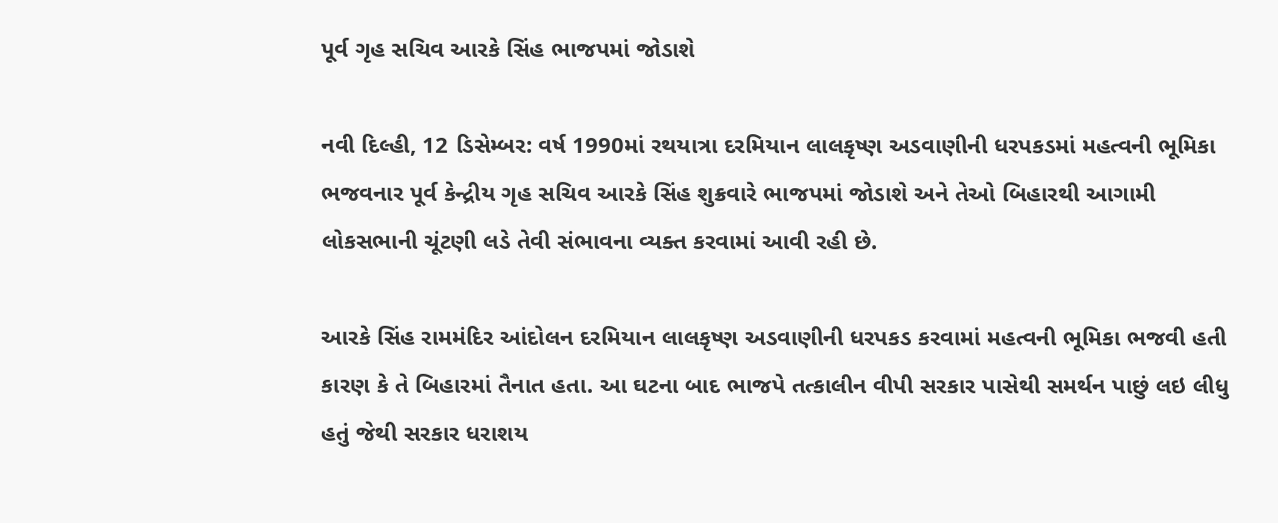પૂર્વ ગૃહ સચિવ આરકે સિંહ ભાજપમાં જોડાશે

નવી દિલ્હી, 12 ડિસેમ્બર: વર્ષ 1990માં રથયાત્રા દરમિયાન લાલકૃષ્ણ અડવાણીની ધરપકડમાં મહત્વની ભૂમિકા ભજવનાર પૂર્વ કેન્દ્રીય ગૃહ સચિવ આરકે સિંહ શુક્રવારે ભાજપમાં જોડાશે અને તેઓ બિહારથી આગામી લોકસભાની ચૂંટણી લડે તેવી સંભાવના વ્યક્ત કરવામાં આવી રહી છે.

આરકે સિંહ રામમંદિર આંદોલન દરમિયાન લાલકૃષ્ણ અડવાણીની ધરપકડ કરવામાં મહત્વની ભૂમિકા ભજવી હતી કારણ કે તે બિહારમાં તૈનાત હતા. આ ઘટના બાદ ભાજપે તત્કાલીન વીપી સરકાર પાસેથી સમર્થન પાછું લઇ લીધુ હતું જેથી સરકાર ધરાશય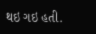થઇ ગઇ હતી.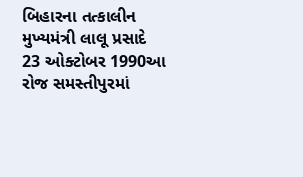બિહારના તત્કાલીન મુખ્યમંત્રી લાલૂ પ્રસાદે 23 ઓક્ટોબર 1990આ રોજ સમસ્તીપુરમાં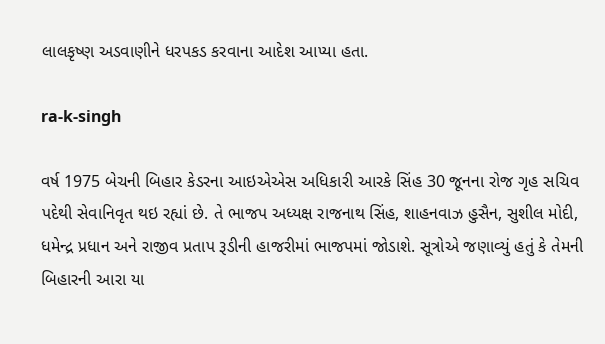લાલકૃષ્ણ અડવાણીને ધરપકડ કરવાના આદેશ આપ્યા હતા.

ra-k-singh

વર્ષ 1975 બેચની બિહાર કેડરના આઇએએસ અધિકારી આરકે સિંહ 30 જૂનના રોજ ગૃહ સચિવ પદેથી સેવાનિવૃત થઇ રહ્યાં છે. તે ભાજપ અધ્યક્ષ રાજનાથ સિંહ, શાહનવાઝ હુસૈન, સુશીલ મોદી, ધમેન્દ્ર પ્રધાન અને રાજીવ પ્રતાપ રૂડીની હાજરીમાં ભાજપમાં જોડાશે. સૂત્રોએ જણાવ્યું હતું કે તેમની બિહારની આરા યા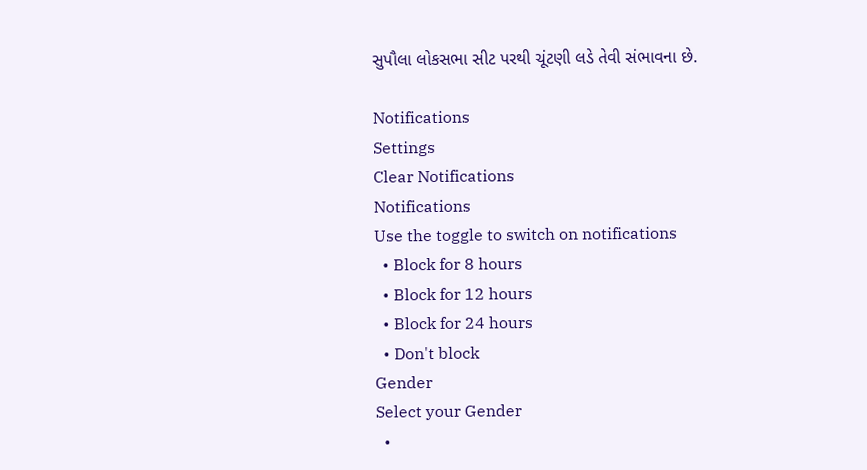સુપૌલા લોકસભા સીટ પરથી ચૂંટણી લડે તેવી સંભાવના છે.

Notifications
Settings
Clear Notifications
Notifications
Use the toggle to switch on notifications
  • Block for 8 hours
  • Block for 12 hours
  • Block for 24 hours
  • Don't block
Gender
Select your Gender
  •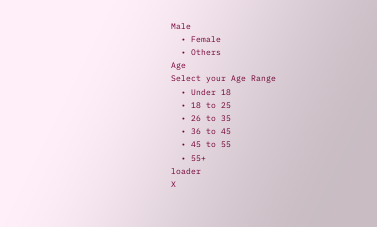Male
  • Female
  • Others
Age
Select your Age Range
  • Under 18
  • 18 to 25
  • 26 to 35
  • 36 to 45
  • 45 to 55
  • 55+
loader
X